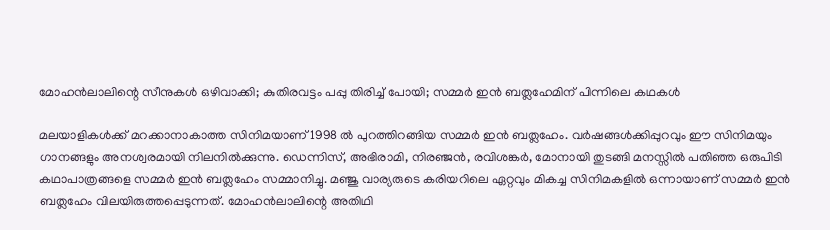മോഹൻലാലിന്റെ സീനുകൾ ഒഴിവാക്കി; കുതിരവട്ടം പപ്പു തിരിച്ച് പോയി; സമ്മർ ഇൻ ബത്ലഹേമിന് പിന്നിലെ കഥകൾ

മലയാളികൾക്ക് മറക്കാനാകാത്ത സിനിമയാണ് 1998 ൽ പുറത്തിറങ്ങിയ സമ്മർ ഇൻ ബത്ലഹേം. വർഷങ്ങൾക്കിപ്പുറവും ഈ സിനിമയും ഗാനങ്ങളും അനശ്വരമായി നിലനിൽക്കുന്നു. ഡെന്നിസ്, അഭിരാമി, നിരഞ്ജൻ, രവിശങ്കർ, മോനായി തുടങ്ങി മനസ്സിൽ പതിഞ്ഞ ഒരുപിടി കഥാപാത്രങ്ങളെ സമ്മർ ഇൻ ബത്ലഹേം സമ്മാനിച്ചു. മഞ്ജു വാര്യരുടെ കരിയറിലെ ഏറ്റവും മികച്ച സിനിമകളിൽ ഒന്നായാണ് സമ്മർ ഇൻ ബത്ലഹേം വിലയിരുത്തപ്പെടുന്നത്. മോഹൻലാലിന്റെ അതിഥി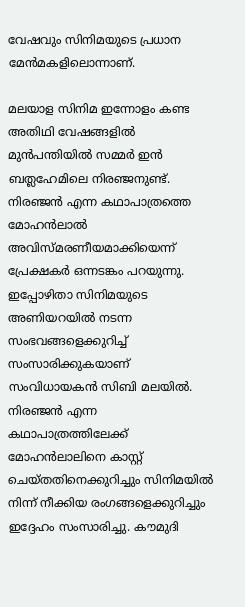വേഷവും സിനിമയുടെ പ്രധാന മേൻമകളിലൊന്നാണ്.

മലയാള സിനിമ ഇന്നോളം കണ്ട അതിഥി വേഷങ്ങളിൽ മുൻപന്തിയിൽ സമ്മർ ഇൻ ബത്ലഹേമിലെ നിരഞ്ജനുണ്ട്. നിരഞ്ജൻ എന്ന കഥാപാത്രത്തെ മോഹൻലാൽ അവിസ്മരണീയമാക്കിയെന്ന് പ്രേക്ഷകർ ഒന്നടങ്കം പറയുന്നു. ഇപ്പോഴിതാ സിനിമയുടെ അണിയറയിൽ നടന്ന സംഭവങ്ങളെക്കുറിച്ച് സംസാരിക്കുകയാണ് സംവിധായകൻ സിബി മലയിൽ. നിരഞ്ജൻ എന്ന കഥാപാത്രത്തിലേക്ക് മോഹൻലാലിനെ കാസ്റ്റ് ചെയ്തതിനെക്കുറിച്ചും സിനിമയിൽ നിന്ന് നീക്കിയ രംഗങ്ങളെക്കുറിച്ചും ഇദ്ദേഹം സംസാരിച്ചു. കൗമുദി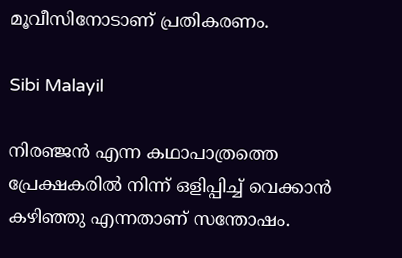മൂവീസിനോടാണ് പ്രതികരണം.

Sibi Malayil

നിരഞ്ജൻ എന്ന കഥാപാത്രത്തെ പ്രേക്ഷകരിൽ നിന്ന് ഒളിപ്പിച്ച് വെക്കാൻ കഴിഞ്ഞു എന്നതാണ് സന്തോഷം.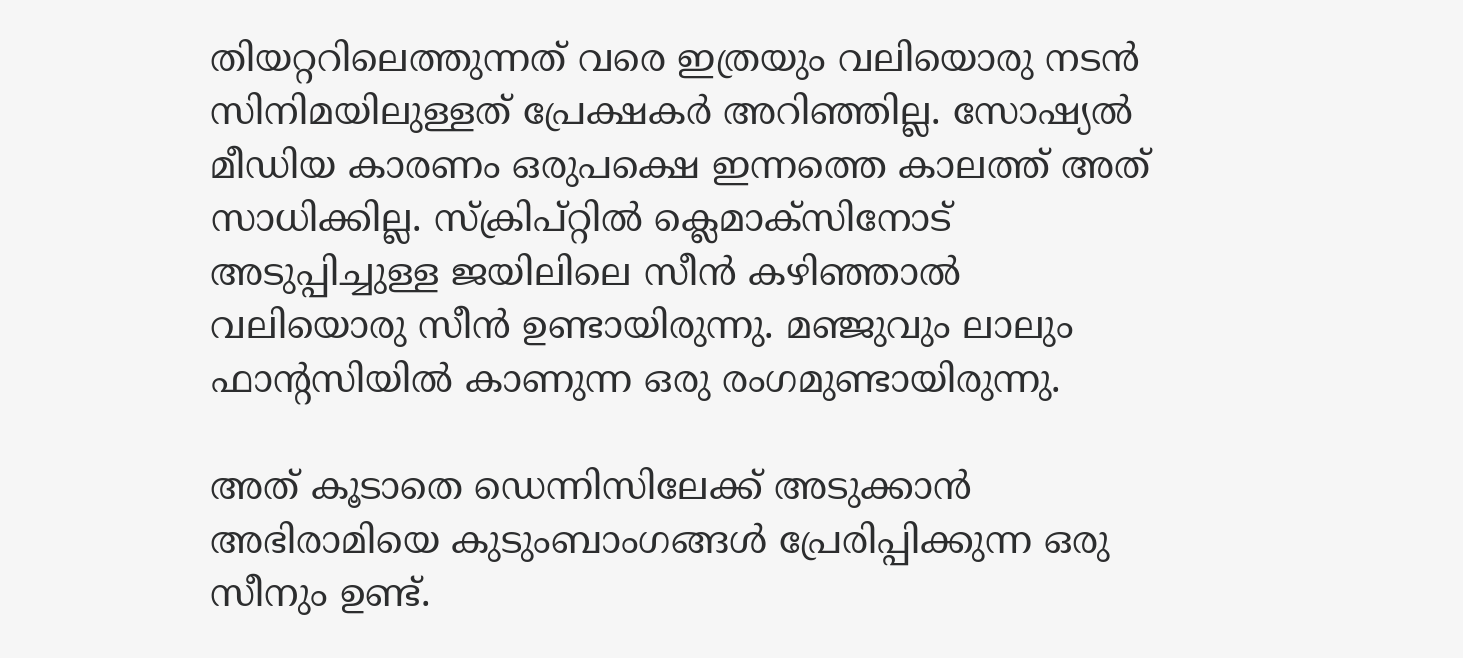തിയറ്ററിലെത്തുന്നത് വരെ ഇത്രയും വലിയൊരു നടൻ സിനിമയിലുള്ളത് പ്രേക്ഷകർ അറിഞ്ഞില്ല. സോഷ്യൽ മീഡിയ കാരണം ഒരുപക്ഷെ ഇന്നത്തെ കാലത്ത് അത് സാധിക്കില്ല. സ്ക്രിപ്റ്റിൽ ക്ലെമാക്സിനോട് അടുപ്പിച്ചുള്ള ജയിലിലെ സീൻ കഴിഞ്ഞാൽ വലിയൊരു സീൻ ഉണ്ടായിരുന്നു. മഞ്ജുവും ലാലും ഫാന്റസിയിൽ കാണുന്ന ഒരു രംഗമുണ്ടായിരുന്നു.

അത് കൂടാതെ ഡെന്നിസിലേക്ക് അടുക്കാൻ അഭിരാമിയെ കുടുംബാംഗങ്ങൾ പ്രേരിപ്പിക്കുന്ന ഒരു സീനും ഉണ്ട്.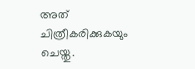അത് ചിത്രീകരിക്കുകയും ചെയ്തു.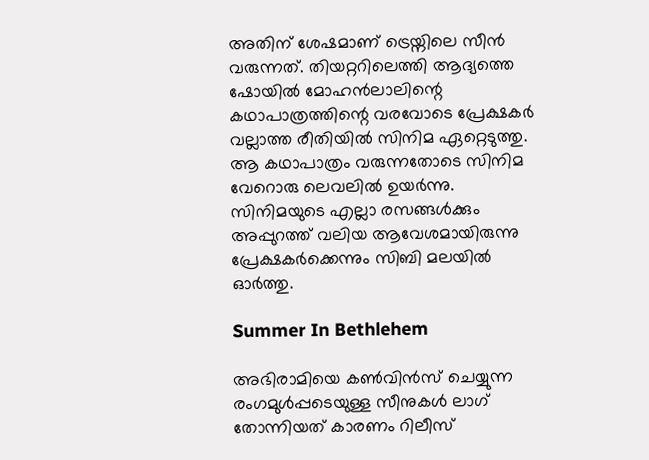അതിന് ശേഷമാണ് ട്രെയ്നിലെ സീൻ വരുന്നത്. തിയറ്ററിലെത്തി ആദ്യത്തെ ഷോയിൽ മോഹൻലാലിന്റെ കഥാപാത്രത്തിന്റെ വരവോടെ പ്രേക്ഷകർ വല്ലാത്ത രീതിയിൽ സിനിമ ഏറ്റെടുത്തു. ആ കഥാപാത്രം വരുന്നതോടെ സിനിമ വേറൊരു ലെവലിൽ ഉയർന്നു. സിനിമയുടെ എല്ലാ രസങ്ങൾക്കും അപ്പുറത്ത് വലിയ ആവേശമായിരുന്നു പ്രേക്ഷകർക്കെന്നും സിബി മലയിൽ ഓർത്തു.

Summer In Bethlehem

അഭിരാമിയെ കൺവിൻസ് ചെയ്യുന്ന രംഗമുൾപ്പടെയുള്ള സീനുകൾ ലാഗ് തോന്നിയത് കാരണം റിലീസ്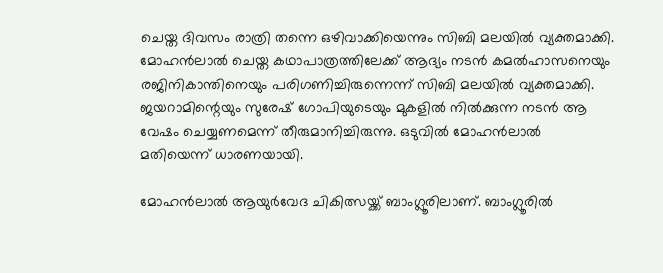ചെയ്ത ദിവസം രാത്രി തന്നെ ഒഴിവാക്കിയെന്നും സിബി മലയിൽ വ്യക്തമാക്കി. മോഹൻലാൽ ചെയ്ത കഥാപാത്രത്തിലേക്ക് ആദ്യം നടൻ കമൽഹാസനെയും രജിനികാന്തിനെയും പരിഗണിച്ചിരുന്നെന്ന് സിബി മലയിൽ വ്യക്തമാക്കി. ജയറാമിന്റെയും സുരേഷ് ഗോപിയുടെയും മുകളിൽ നിൽക്കുന്ന നടൻ ആ വേഷം ചെയ്യണമെന്ന് തീരുമാനിച്ചിരുന്നു. ഒടുവിൽ മോഹൻലാൽ മതിയെന്ന് ധാരണയായി.

മോഹൻലാൽ ആയുർവേദ ചികിത്സയ്ക്ക് ബാംഗ്ലൂരിലാണ്. ബാംഗ്ലൂരിൽ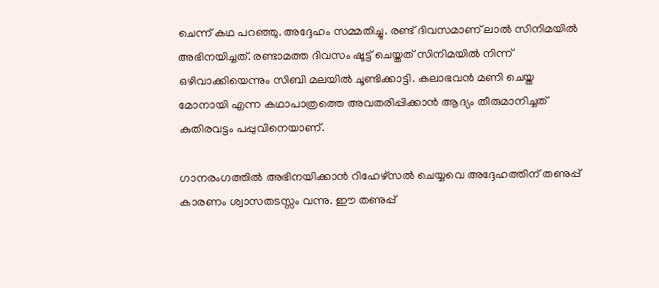ചെന്ന് കഥ പറഞ്ഞു. അദ്ദേഹം സമ്മതിച്ചു. രണ്ട് ദിവസമാണ് ലാൽ സിനിമയിൽ അഭിനയിച്ചത്. രണ്ടാമത്ത ദിവസം ഷൂട്ട് ചെയ്തത് സിനിമയിൽ നിന്ന് ഒഴിവാക്കിയെന്നും സിബി മലയിൽ ചൂണ്ടിക്കാട്ടി. കലാഭവൻ മണി ചെയ്ത മോനായി എന്ന കഥാപാത്രത്തെ അവതരിപ്പിക്കാൻ ആദ്യം തീരുമാനിച്ചത് കുതിരവട്ടം പപ്പുവിനെയാണ്.

ഗാനരംഗത്തിൽ അഭിനയിക്കാൻ റിഹേഴ്സൽ ചെയ്യവെ അദ്ദേഹത്തിന് തണുപ്പ് കാരണം ശ്വാസതടസ്സം വന്നു. ഈ തണുപ്പ്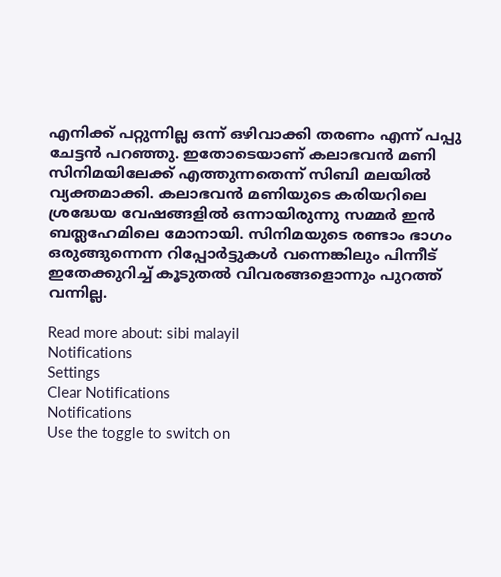എനിക്ക് പറ്റുന്നില്ല ഒന്ന് ഒഴിവാക്കി തരണം എന്ന് പപ്പു ചേട്ടൻ പറഞ്ഞു. ഇതോടെയാണ് കലാഭവൻ മണി സിനിമയിലേക്ക് എത്തുന്നതെന്ന് സിബി മലയിൽ വ്യക്തമാക്കി. കലാഭവൻ മണിയുടെ കരിയറിലെ ശ്രദ്ധേയ വേഷങ്ങളിൽ ഒന്നായിരുന്നു സമ്മർ ഇൻ ബത്ലഹേമിലെ മോനായി. സിനിമയുടെ രണ്ടാം ഭാഗം ഒരുങ്ങുന്നെന്ന റിപ്പോർട്ടുകൾ വന്നെങ്കിലും പിന്നീട് ഇതേക്കുറിച്ച് കൂടുതൽ വിവരങ്ങളൊന്നും പുറത്ത് വന്നില്ല.

Read more about: sibi malayil
Notifications
Settings
Clear Notifications
Notifications
Use the toggle to switch on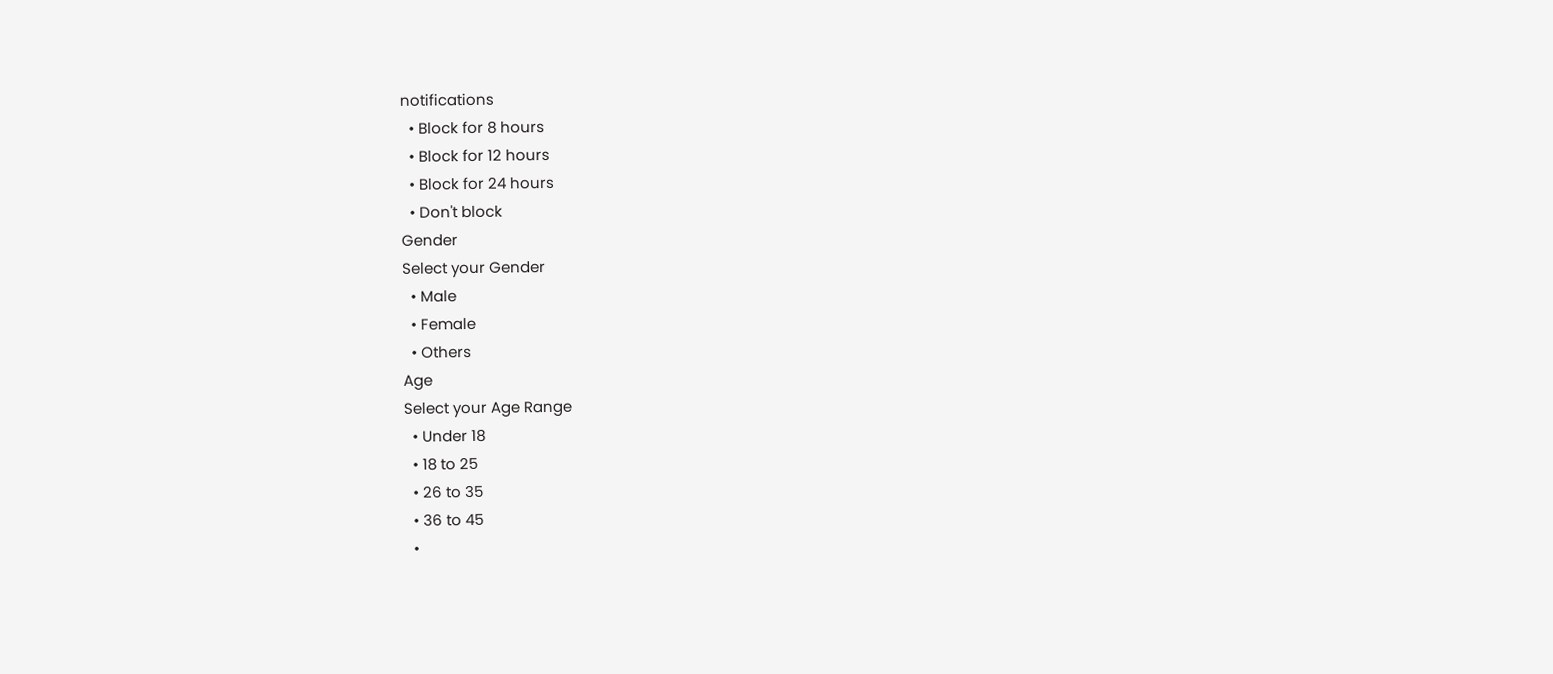notifications
  • Block for 8 hours
  • Block for 12 hours
  • Block for 24 hours
  • Don't block
Gender
Select your Gender
  • Male
  • Female
  • Others
Age
Select your Age Range
  • Under 18
  • 18 to 25
  • 26 to 35
  • 36 to 45
  •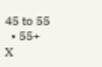45 to 55
  • 55+
X